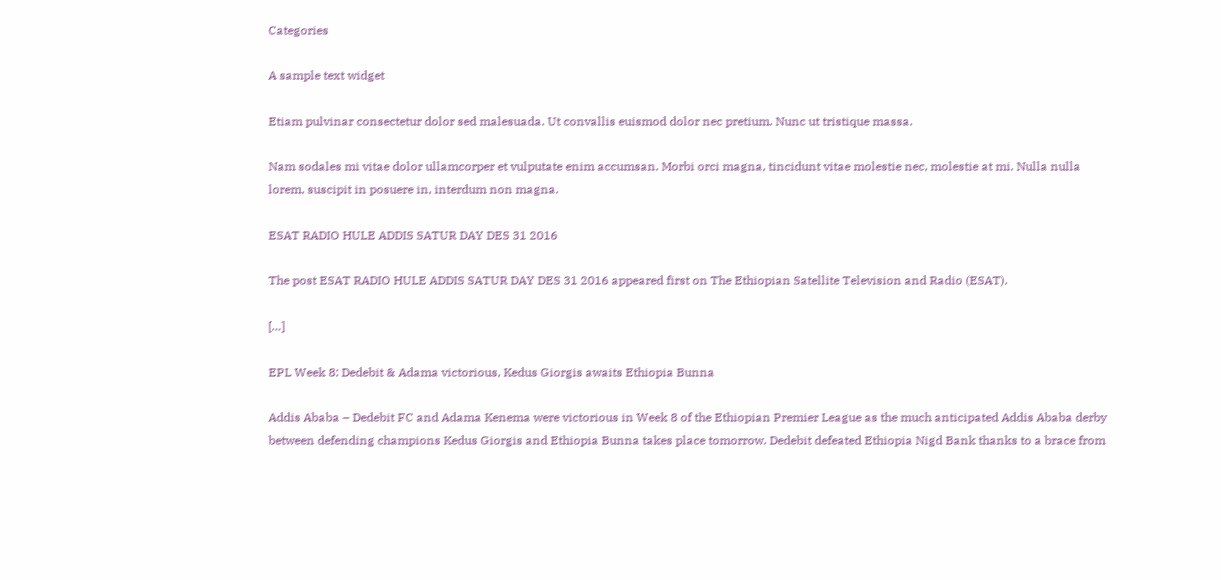Categories

A sample text widget

Etiam pulvinar consectetur dolor sed malesuada. Ut convallis euismod dolor nec pretium. Nunc ut tristique massa.

Nam sodales mi vitae dolor ullamcorper et vulputate enim accumsan. Morbi orci magna, tincidunt vitae molestie nec, molestie at mi. Nulla nulla lorem, suscipit in posuere in, interdum non magna.

ESAT RADIO HULE ADDIS SATUR DAY DES 31 2016

The post ESAT RADIO HULE ADDIS SATUR DAY DES 31 2016 appeared first on The Ethiopian Satellite Television and Radio (ESAT).

[…]

EPL Week 8: Dedebit & Adama victorious, Kedus Giorgis awaits Ethiopia Bunna

Addis Ababa – Dedebit FC and Adama Kenema were victorious in Week 8 of the Ethiopian Premier League as the much anticipated Addis Ababa derby between defending champions Kedus Giorgis and Ethiopia Bunna takes place tomorrow. Dedebit defeated Ethiopia Nigd Bank thanks to a brace from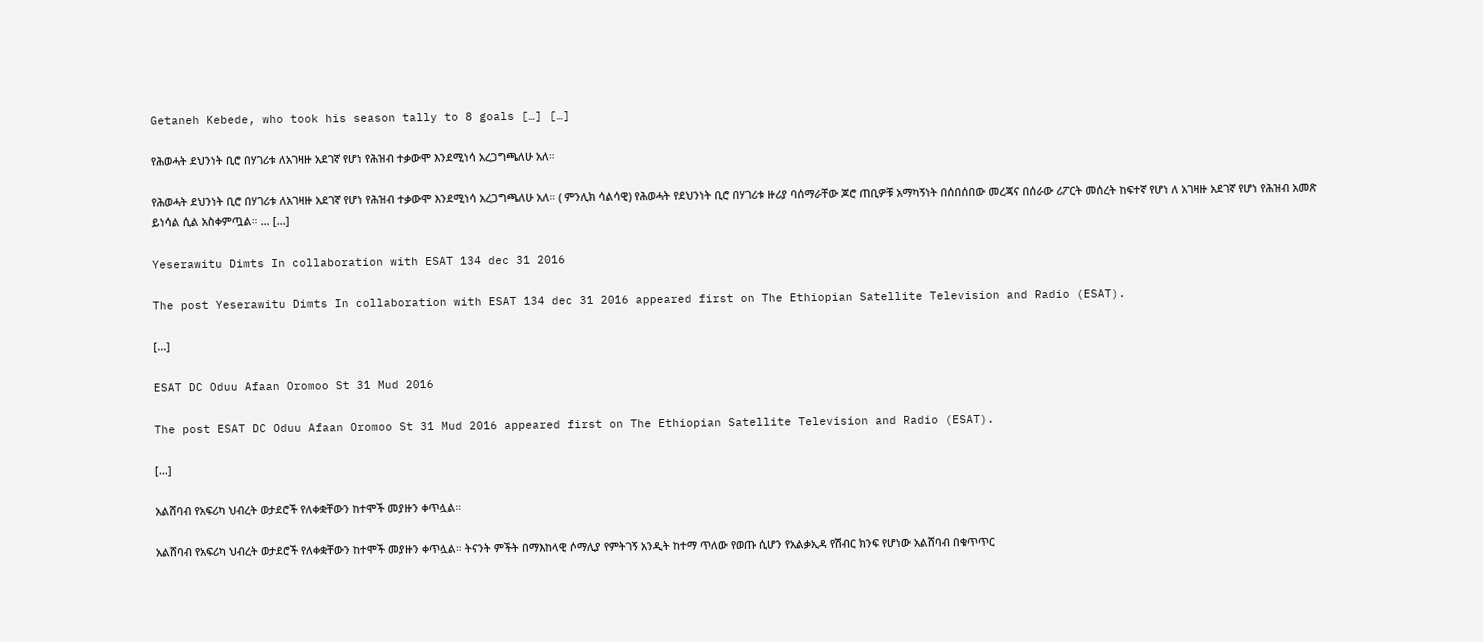Getaneh Kebede, who took his season tally to 8 goals […] […]

የሕወሓት ደህንነት ቢሮ በሃገሪቱ ለአገዛዙ አደገኛ የሆነ የሕዝብ ተቃውሞ እንደሚነሳ አረጋግጫለሁ አለ።

የሕወሓት ደህንነት ቢሮ በሃገሪቱ ለአገዛዙ አደገኛ የሆነ የሕዝብ ተቃውሞ እንደሚነሳ አረጋግጫለሁ አለ። ( ምንሊክ ሳልሳዊ) የሕወሓት የደህንነት ቢሮ በሃገሪቱ ዙሪያ ባሰማራቸው ጆሮ ጠቢዎቹ አማካኝነት በሰበሰበው መረጃና በሰራው ሪፖርት መሰረት ከፍተኛ የሆነ ለ አገዛዙ አደገኛ የሆነ የሕዝብ አመጽ ይነሳል ሲል አስቀምጧል። … […]

Yeserawitu Dimts In collaboration with ESAT 134 dec 31 2016

The post Yeserawitu Dimts In collaboration with ESAT 134 dec 31 2016 appeared first on The Ethiopian Satellite Television and Radio (ESAT).

[…]

ESAT DC Oduu Afaan Oromoo St 31 Mud 2016

The post ESAT DC Oduu Afaan Oromoo St 31 Mud 2016 appeared first on The Ethiopian Satellite Television and Radio (ESAT).

[…]

አልሸባብ የአፍሪካ ህብረት ወታደሮች የለቀቋቸውን ከተሞች መያዙን ቀጥሏል።

አልሸባብ የአፍሪካ ህብረት ወታደሮች የለቀቋቸውን ከተሞች መያዙን ቀጥሏል። ትናንት ምችት በማእከላዊ ሶማሊያ የምትገኝ አንዲት ከተማ ጥለው የወጡ ሲሆን የአልቃኢዳ የሽብር ክንፍ የሆነው አልሸባብ በቁጥጥር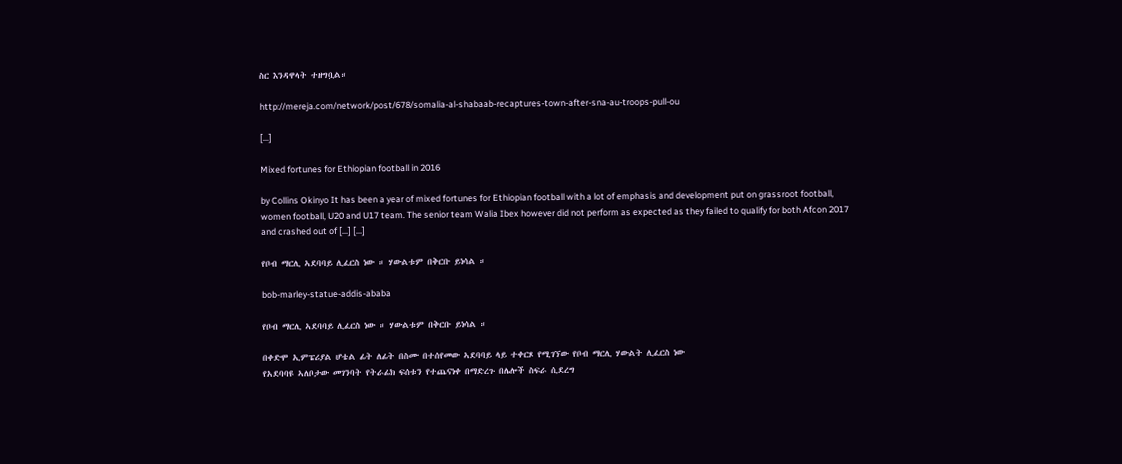ስር እንዳዋላት ተዘግቧል።

http://mereja.com/network/post/678/somalia-al-shabaab-recaptures-town-after-sna-au-troops-pull-ou

[…]

Mixed fortunes for Ethiopian football in 2016

by Collins Okinyo It has been a year of mixed fortunes for Ethiopian football with a lot of emphasis and development put on grassroot football, women football, U20 and U17 team. The senior team Walia Ibex however did not perform as expected as they failed to qualify for both Afcon 2017 and crashed out of […] […]

የቦብ ማርሊ ኣደባባይ ሊፈርስ ነው ። ሃውልቱም በቅርቡ ይነሳል ።

bob-marley-statue-addis-ababa

የቦብ ማርሊ ኣደባባይ ሊፈርስ ነው ። ሃውልቱም በቅርቡ ይነሳል ።

በቀድሞ ኢምፔሪያል ሆቴል ፊት ለፊት በስሙ በተሰየመው ኣደባባይ ላይ ተቀርጾ የሚገኘው የቦብ ማርሊ ሃውልት ሊፈርስ ነው
የአደባባዩ ኣለቦታው መገንባት የትራፊክ ፍሰቱን የተጨናነቀ በማድረጉ በሌሎች ስፍራ ሲደረግ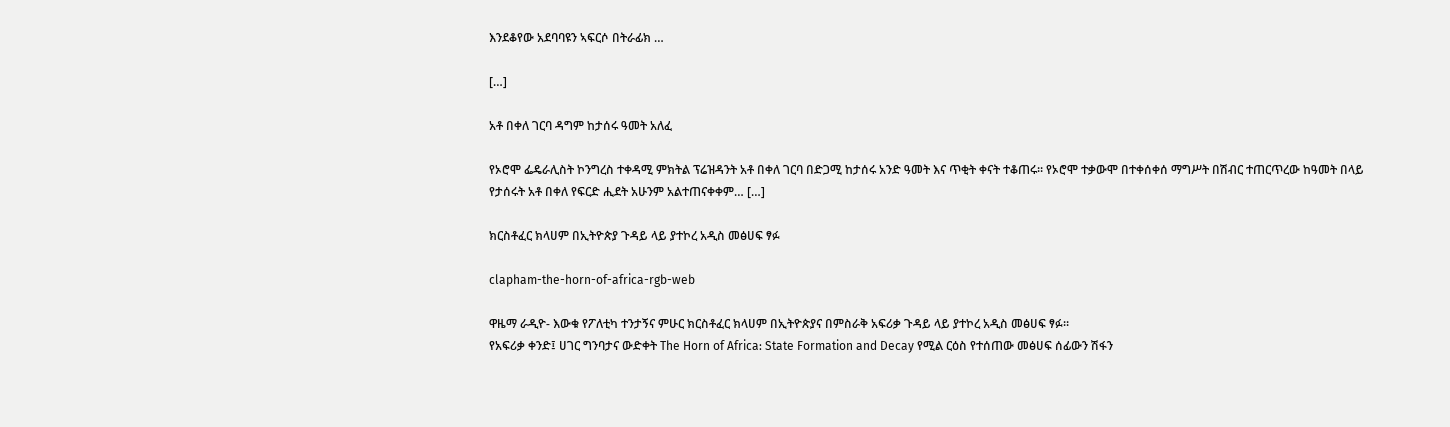እንደቆየው አደባባዩን ኣፍርሶ በትራፊክ …

[…]

አቶ በቀለ ገርባ ዳግም ከታሰሩ ዓመት አለፈ

የኦሮሞ ፌዴራሊስት ኮንግረስ ተቀዳሚ ምክትል ፕሬዝዳንት አቶ በቀለ ገርባ በድጋሚ ከታሰሩ አንድ ዓመት እና ጥቂት ቀናት ተቆጠሩ። የኦሮሞ ተቃውሞ በተቀሰቀሰ ማግሥት በሽብር ተጠርጥረው ከዓመት በላይ የታሰሩት አቶ በቀለ የፍርድ ሒደት አሁንም አልተጠናቀቀም… […]

ክርስቶፈር ክላሀም በኢትዮጵያ ጉዳይ ላይ ያተኮረ አዲስ መፅሀፍ ፃፉ

clapham-the-horn-of-africa-rgb-web

ዋዜማ ራዲዮ- እውቁ የፖለቲካ ተንታኝና ምሁር ክርስቶፈር ክላሀም በኢትዮጵያና በምስራቅ አፍሪቃ ጉዳይ ላይ ያተኮረ አዲስ መፅሀፍ ፃፉ።
የአፍሪቃ ቀንድ፤ ሀገር ግንባታና ውድቀት The Horn of Africa: State Formation and Decay የሚል ርዕስ የተሰጠው መፅሀፍ ሰፊውን ሽፋን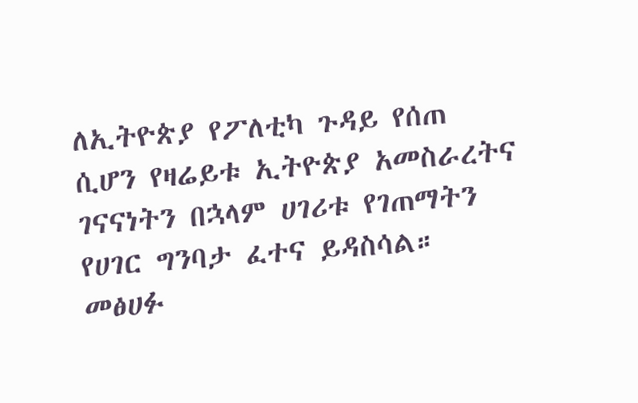ለኢትዮጵያ የፖለቲካ ጉዳይ የሰጠ ሲሆን የዛሬይቱ ኢትዮጵያ አመስራረትና ገናናነትን በኋላም ሀገሪቱ የገጠማትን የሀገር ግንባታ ፈተና ይዳስሳል። መፅሀፉ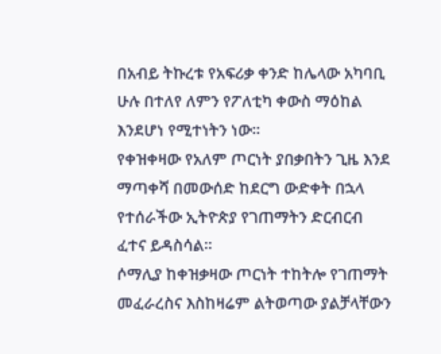በአብይ ትኩረቱ የአፍሪቃ ቀንድ ከሌላው አካባቢ ሁሉ በተለየ ለምን የፖለቲካ ቀውስ ማዕከል እንደሆነ የሚተነትን ነው።
የቀዝቀዛው የአለም ጦርነት ያበቃበትን ጊዜ እንደ ማጣቀሻ በመውሰድ ከደርግ ውድቀት በኋላ የተሰራችው ኢትዮጵያ የገጠማትን ድርብርብ ፈተና ይዳስሳል።
ሶማሊያ ከቀዝቃዛው ጦርነት ተከትሎ የገጠማት መፈራረስና እስከዛሬም ልትወጣው ያልቻላቸውን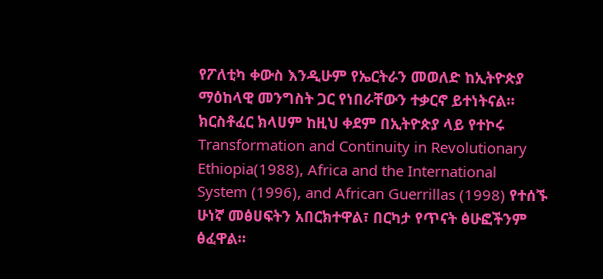የፖለቲካ ቀውስ እንዲሁም የኤርትራን መወለድ ከኢትዮጵያ ማዕከላዊ መንግስት ጋር የነበራቸውን ተቃርኖ ይተነትናል።
ክርስቶፈር ክላሀም ከዚህ ቀደም በኢትዮጵያ ላይ የተኮሩ Transformation and Continuity in Revolutionary Ethiopia(1988), Africa and the International System (1996), and African Guerrillas (1998) የተሰኙ ሁነኛ መፅሀፍትን አበርክተዋል፣ በርካታ የጥናት ፅሁፎችንም ፅፈዋል።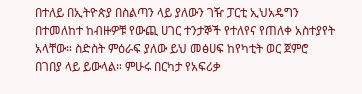በተለይ በኢትዮጵያ በስልጣን ላይ ያለውን ገዥ ፓርቲ ኢህአዴግን በተመለከተ ከብዙዎቹ የውጪ ሀገር ተንታኞች የተለየና የጠለቀ አስተያየት አላቸው። ስድስት ምዕራፍ ያለው ይህ መፅሀፍ ከየካቲት ወር ጀምሮ በገበያ ላይ ይውላል። ምሁሩ በርካታ የአፍሪቃ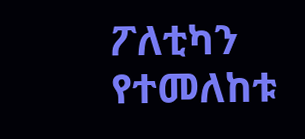ፖለቲካን የተመለከቱ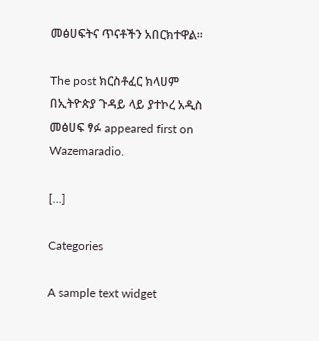መፅሀፍትና ጥናቶችን አበርክተዋል።

The post ክርስቶፈር ክላሀም በኢትዮጵያ ጉዳይ ላይ ያተኮረ አዲስ መፅሀፍ ፃፉ appeared first on Wazemaradio.

[…]

Categories

A sample text widget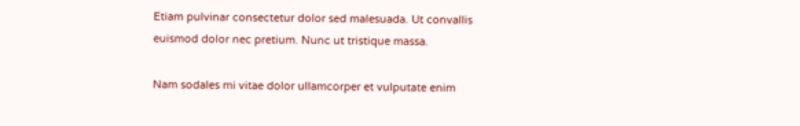Etiam pulvinar consectetur dolor sed malesuada. Ut convallis euismod dolor nec pretium. Nunc ut tristique massa.

Nam sodales mi vitae dolor ullamcorper et vulputate enim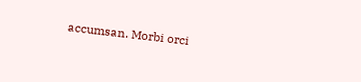accumsan. Morbi orci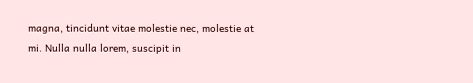magna, tincidunt vitae molestie nec, molestie at mi. Nulla nulla lorem, suscipit in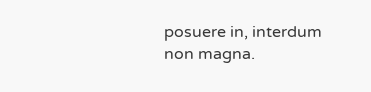posuere in, interdum non magna.